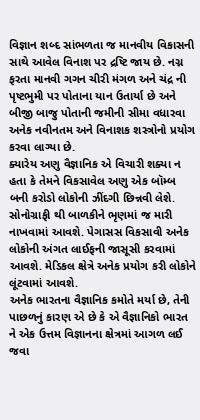વિજ્ઞાન શબ્દ સાંભળતા જ માનવીય વિકાસની સાથે આવેલ વિનાશ પર દ્રષ્ટિ જાય છે. નગ્ન ફરતા માનવી ગગન ચીરી મંગળ અને ચંદ્ર ની પૃષ્ટભુમી પર પોતાના યાન ઉતાર્યા છે અને બીજી બાજુ પોતાની જમીની સીમા વધારવા અનેક નવીનતમ અને વિનાશક શસ્ત્રોનો પ્રયોગ કરવા લાગ્યા છે.
ક્યારેય અણુ વૈજ્ઞાનિક એ વિચારી શક્યા ન હતા કે તેમને વિકસાવેલ અણુ એક બૉમ્બ બની કરોડો લોકોની ઝીંદગી છિન્નવી લેશે. સોનોગ્રાફી થી બાળકીને ભૃણમાં જ મારી નાખવામાં આવશે. પેગાસસ વિકસાવી અનેક લોકોની અંગત લાઈફની જાસૂસી કરવામાં આવશે. મેડિકલ ક્ષેત્રે અનેક પ્રયોગ કરી લોકોને લૂંટવામાં આવશે.
અનેક ભારતના વૈજ્ઞાનિક કમોતે મર્યા છે, તેની પાછળનું કારણ એ છે કે એ વૈજ્ઞાનિકો ભારત ને એક ઉત્તમ વિજ્ઞાનના ક્ષેત્રમાં આગળ લઈ જવા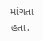માંગતા હતા.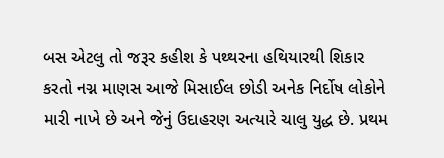બસ એટલુ તો જરૂર કહીશ કે પથ્થરના હથિયારથી શિકાર કરતો નગ્ન માણસ આજે મિસાઈલ છોડી અનેક નિર્દોષ લોકોને મારી નાખે છે અને જેનું ઉદાહરણ અત્યારે ચાલુ યુદ્ધ છે. પ્રથમ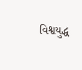વિશ્વયુદ્ધ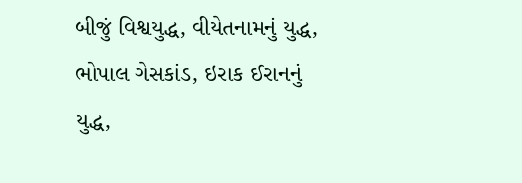બીજું વિશ્વયુદ્ધ, વીયેતનામનું યુદ્ધ, ભોપાલ ગેસકાંડ, ઇરાક ઈરાનનું યુદ્ધ,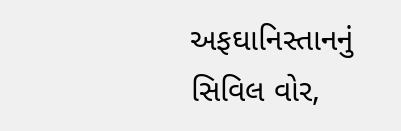અફઘાનિસ્તાનનું સિવિલ વોર,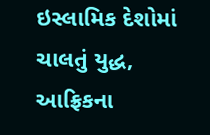ઇસ્લામિક દેશોમાં ચાલતું યુદ્ધ, આફ્રિકના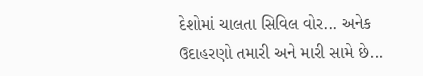દેશોમાં ચાલતા સિવિલ વોર... અનેક ઉદાહરણો તમારી અને મારી સામે છે...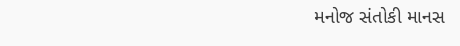મનોજ સંતોકી માનસ